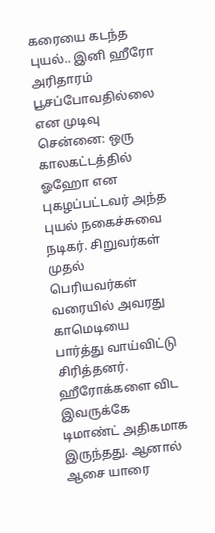கரையை கடந்த புயல்.. இனி ஹீரோ அரிதாரம் பூசப்போவதில்லை என முடிவு
சென்னை: ஒரு காலகட்டத்தில் ஓஹோ என புகழப்பட்டவர் அந்த புயல் நகைச்சுவை நடிகர். சிறுவர்கள் முதல் பெரியவர்கள் வரையில் அவரது காமெடியை பார்த்து வாய்விட்டு சிரித்தனர்.
ஹீரோக்களை விட இவருக்கே டிமாண்ட் அதிகமாக இருந்தது. ஆனால் ஆசை யாரை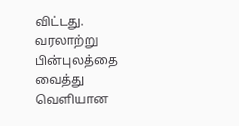விட்டது. வரலாற்று பின்புலத்தை வைத்து வெளியான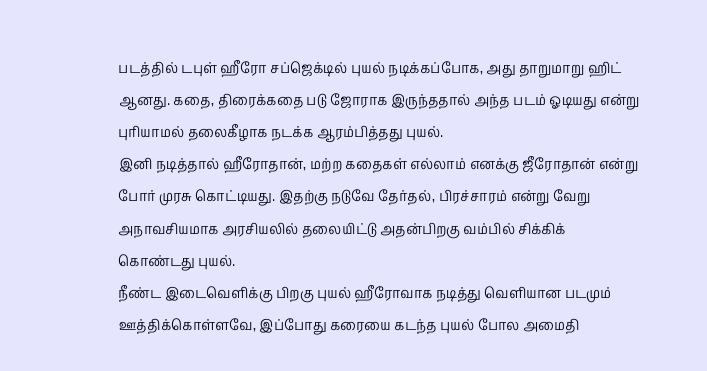படத்தில் டபுள் ஹீரோ சப்ஜெக்டில் புயல் நடிக்கப்போக, அது தாறுமாறு ஹிட் ஆனது. கதை, திரைக்கதை படு ஜோராக இருந்ததால் அந்த படம் ஓடியது என்று புரியாமல் தலைகீழாக நடக்க ஆரம்பித்தது புயல்.
இனி நடித்தால் ஹீரோதான், மற்ற கதைகள் எல்லாம் எனக்கு ஜீரோதான் என்று போர் முரசு கொட்டியது. இதற்கு நடுவே தேர்தல், பிரச்சாரம் என்று வேறு அநாவசியமாக அரசியலில் தலையிட்டு அதன்பிறகு வம்பில் சிக்கிக் கொண்டது புயல்.
நீண்ட இடைவெளிக்கு பிறகு புயல் ஹீரோவாக நடித்து வெளியான படமும் ஊத்திக்கொள்ளவே, இப்போது கரையை கடந்த புயல் போல அமைதி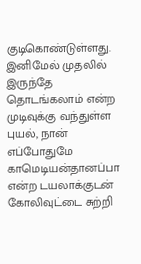குடிகொண்டுள்ளது. இனிமேல் முதலில் இருந்தே தொடங்கலாம் என்ற முடிவுக்கு வந்துள்ள புயல், நான் எப்போதுமே காமெடியன்தானப்பா என்ற டயலாக்குடன் கோலிவுட்டை சுற்றி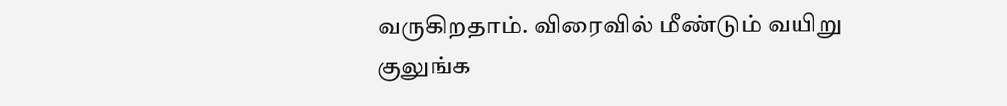வருகிறதாம். விரைவில் மீண்டும் வயிறு குலுங்க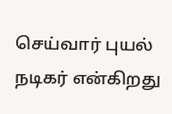செய்வார் புயல் நடிகர் என்கிறது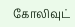கோலிவுட்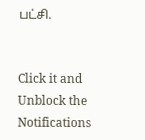பட்சி.


Click it and Unblock the Notifications